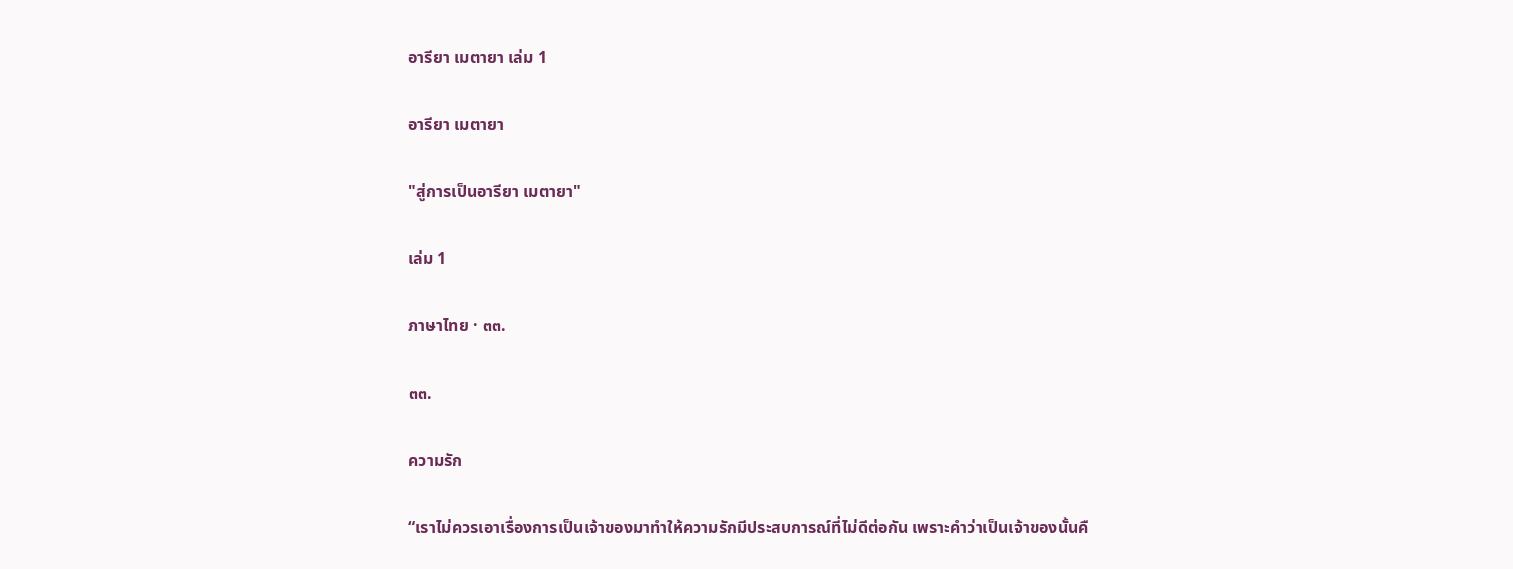อารียา เมตายา เล่ม 1

อารียา เมตายา

"สู่การเป็นอารียา เมตายา"

เล่ม 1

ภาษาไทย · ๓๓.

๓๓.

ความรัก

“เราไม่ควรเอาเรื่องการเป็นเจ้าของมาทำให้ความรักมีประสบการณ์ที่ไม่ดีต่อกัน เพราะคำว่าเป็นเจ้าของนั้นคื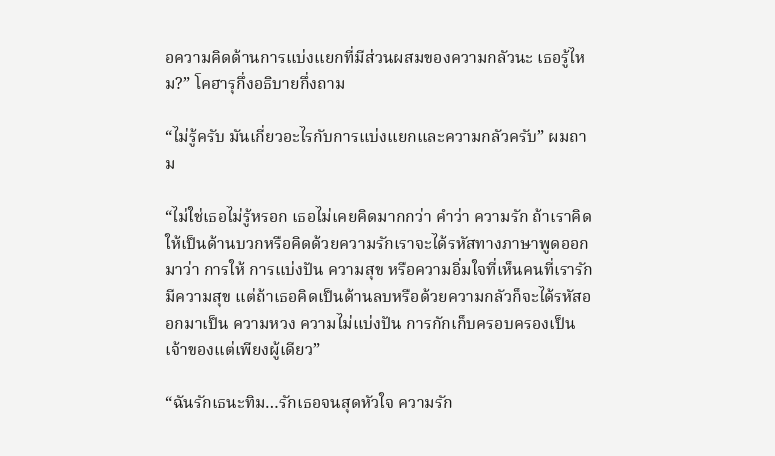อความคิดด้านการแบ่งแยกที่มีส่วนผสมของความกลัวนะ เธอรู้ไหม?” โคฮารุกึ่งอธิบายกึ่งถาม

“ไม่รู้ครับ มันเกี่ยวอะไรกับการแบ่งแยกและความกลัวครับ” ผมถาม

“ไม่ใช่เธอไม่รู้หรอก เธอไม่เคยคิดมากกว่า คำว่า ความรัก ถ้าเราคิดให้เป็นด้านบวกหรือคิดด้วยความรักเราจะได้รหัสทางภาษาพูดออกมาว่า การให้ การแบ่งปัน ความสุข หรือความอิ่มใจที่เห็นคนที่เรารักมีความสุข แต่ถ้าเธอคิดเป็นด้านลบหรือด้วยความกลัวก็จะได้รหัสออกมาเป็น ความหวง ความไม่แบ่งปัน การกักเก็บครอบครองเป็นเจ้าของแต่เพียงผู้เดียว”

“ฉันรักเธนะทิม…รักเธอจนสุดหัวใจ ความรัก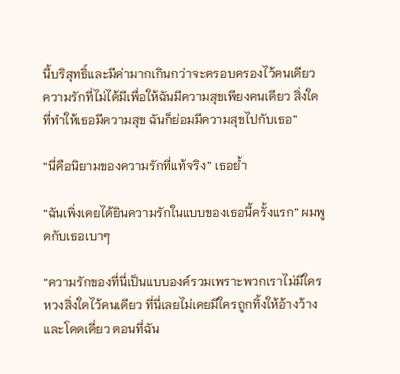นี้บริสุทธิ์และมีค่ามากเกินกว่าจะครอบครองไว้คนเดียว ความรักที่ไม่ได้มีเพื่อให้ฉันมีความสุขเพียงคนเดียว สิ่งใดที่ทำให้เธอมีความสุข ฉันก็ย่อมมีความสุขไปกับเธอ”

“นี่คือนิยามของความรักที่แท้จริง” เธอย้ำ

“ฉันเพิ่งเคยได้ยินความรักในแบบของเธอนี้ครั้งแรก” ผมพูดกับเธอเบาๆ

“ความรักของที่นี่เป็นแบบองค์รวมเพราะพวกเราไม่มีใครหวงสิ่งใดไว้คนเดียว ที่นี่เลยไม่เคยมีใครถูกทิ้งให้อ้างว้างและโดดเดี่ยว ตอนที่ฉัน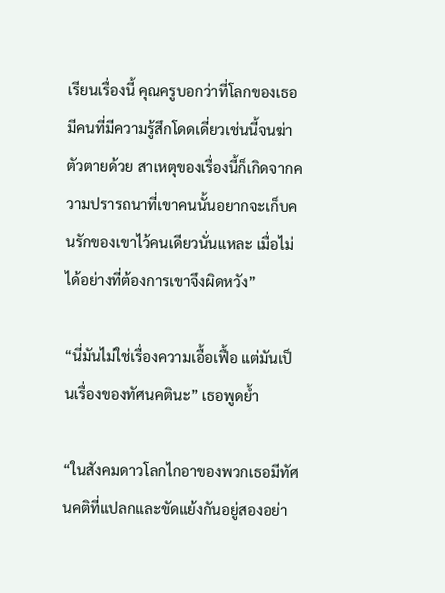เรียนเรื่องนี้ คุณครูบอกว่าที่โลกของเธอมีคนที่มีความรู้สึกโดดเดี่ยวเช่นนี้จนฆ่าตัวตายด้วย สาเหตุของเรื่องนี้ก็เกิดจากความปรารถนาที่เขาคนนั้นอยากจะเก็บคนรักของเขาไว้คนเดียวนั่นแหละ เมื่อไม่ได้อย่างที่ต้องการเขาจึงผิดหวัง”

“นี่มันไม่ใช่เรื่องความเอื้อเฟื้อ แต่มันเป็นเรื่องของทัศนคตินะ” เธอพูดย้ำ

“ในสังคมดาวโลกไกอาของพวกเธอมีทัศนคติที่แปลกและขัดแย้งกันอยู่สองอย่า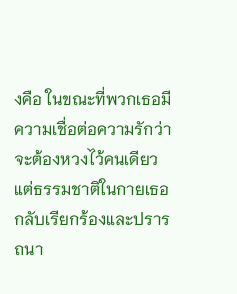งคือ ในขณะที่พวกเธอมีความเชื่อต่อความรักว่าจะต้องหวงไว้คนเดียว แต่ธรรมชาติในกายเธอกลับเรียกร้องและปรารถนา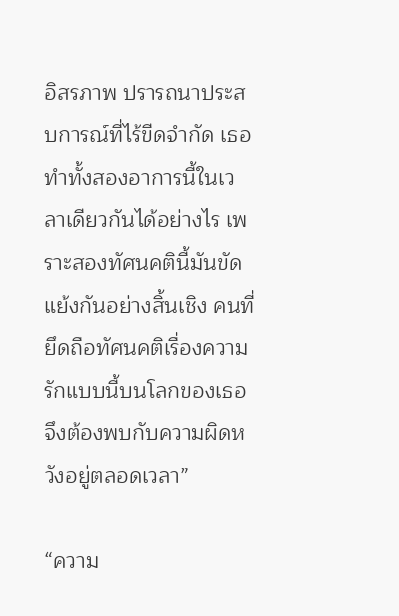อิสรภาพ ปรารถนาประสบการณ์ที่ไร้ขีดจำกัด เธอทำทั้งสองอาการนี้ในเวลาเดียวกันได้อย่างไร เพราะสองทัศนคตินี้มันขัดแย้งกันอย่างสิ้นเชิง คนที่ยึดถือทัศนคติเรื่องความรักแบบนี้บนโลกของเธอจึงต้องพบกับความผิดหวังอยู่ตลอดเวลา”

“ความ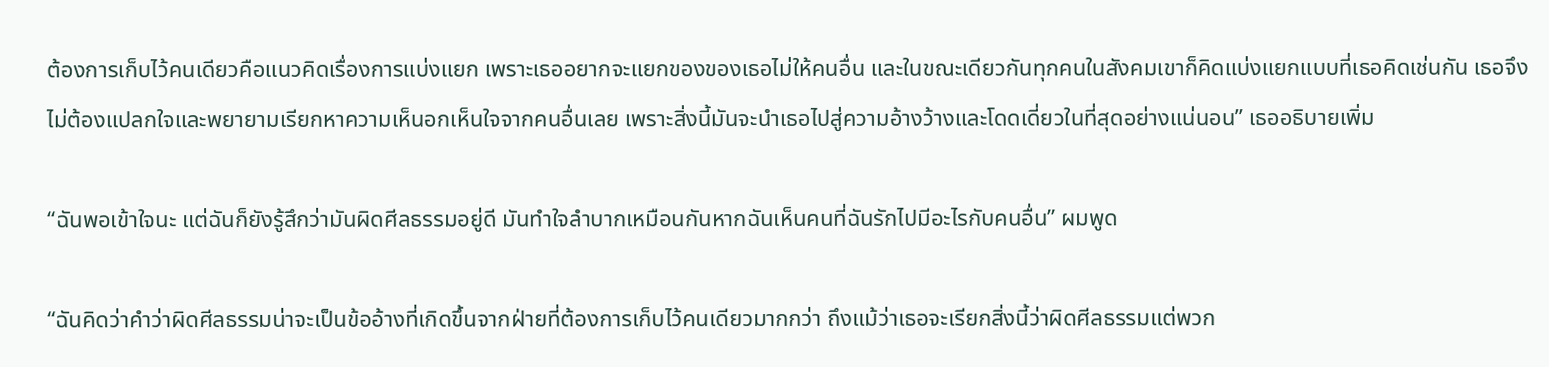ต้องการเก็บไว้คนเดียวคือแนวคิดเรื่องการแบ่งแยก เพราะเธออยากจะแยกของของเธอไม่ให้คนอื่น และในขณะเดียวกันทุกคนในสังคมเขาก็คิดแบ่งแยกแบบที่เธอคิดเช่นกัน เธอจึงไม่ต้องแปลกใจและพยายามเรียกหาความเห็นอกเห็นใจจากคนอื่นเลย เพราะสิ่งนี้มันจะนำเธอไปสู่ความอ้างว้างและโดดเดี่ยวในที่สุดอย่างแน่นอน” เธออธิบายเพิ่ม

“ฉันพอเข้าใจนะ แต่ฉันก็ยังรู้สึกว่ามันผิดศีลธรรมอยู่ดี มันทำใจลำบากเหมือนกันหากฉันเห็นคนที่ฉันรักไปมีอะไรกับคนอื่น” ผมพูด

“ฉันคิดว่าคำว่าผิดศีลธรรมน่าจะเป็นข้ออ้างที่เกิดขึ้นจากฝ่ายที่ต้องการเก็บไว้คนเดียวมากกว่า ถึงแม้ว่าเธอจะเรียกสิ่งนี้ว่าผิดศีลธรรมแต่พวก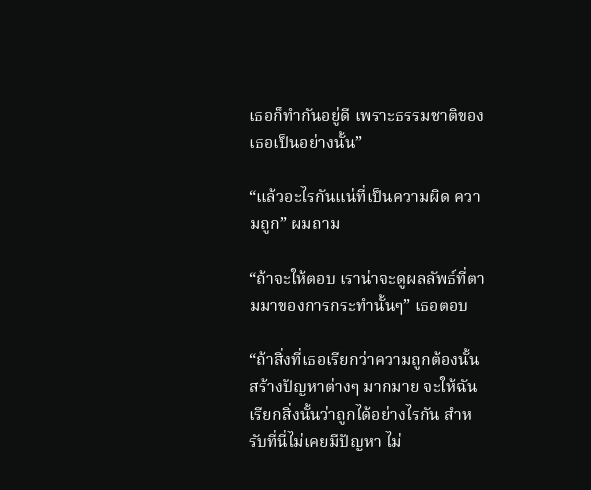เธอก็ทำกันอยู่ดี เพราะธรรมชาติของเธอเป็นอย่างนั้น”

“แล้วอะไรกันแน่ที่เป็นความผิด ความถูก” ผมถาม

“ถ้าจะให้ตอบ เราน่าจะดูผลลัพธ์ที่ตามมาของการกระทำนั้นๆ” เธอตอบ

“ถ้าสิ่งที่เธอเรียกว่าความถูกต้องนั้นสร้างปัญหาต่างๆ มากมาย จะให้ฉันเรียกสิ่งนั้นว่าถูกได้อย่างไรกัน สำหรับที่นี่ไม่เคยมีปัญหา ไม่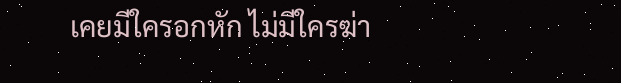เคยมีใครอกหัก ไม่มีใครฆ่า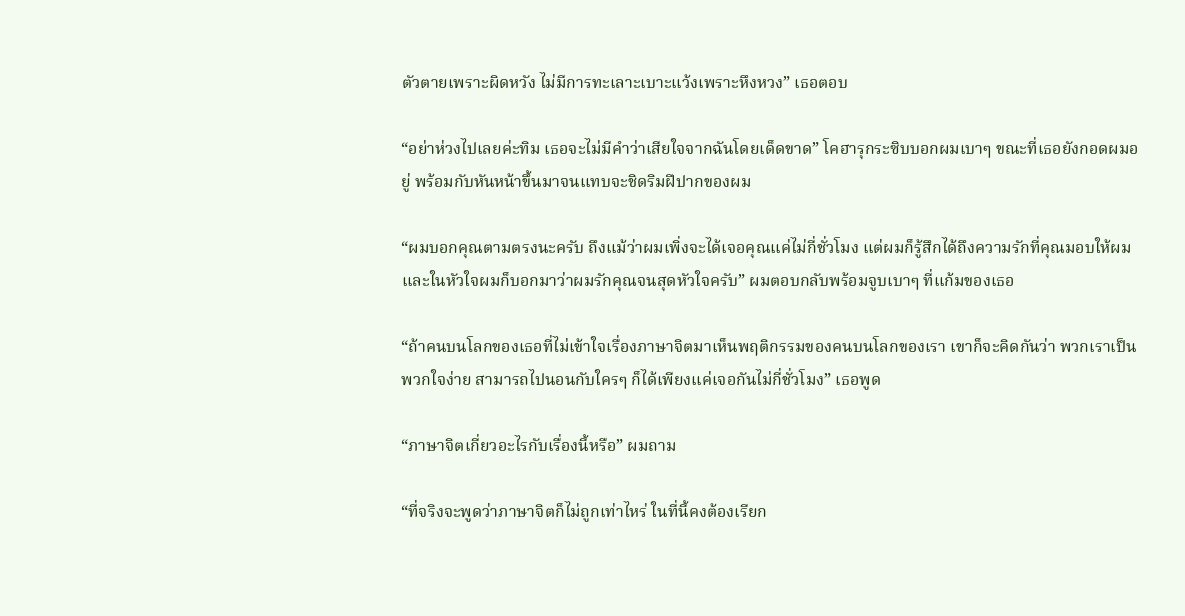ตัวตายเพราะผิดหวัง ไม่มีการทะเลาะเบาะแว้งเพราะหึงหวง” เธอตอบ

“อย่าห่วงไปเลยค่ะทิม เธอจะไม่มีคำว่าเสียใจจากฉันโดยเด็ดขาด” โคฮารุกระซิบบอกผมเบาๆ ขณะที่เธอยังกอดผมอยู่ พร้อมกับหันหน้าขึ้นมาจนแทบจะชิดริมฝีปากของผม

“ผมบอกคุณตามตรงนะครับ ถึงแม้ว่าผมเพิ่งจะได้เจอคุณแค่ไม่กี่ชั่วโมง แต่ผมก็รู้สึกได้ถึงความรักที่คุณมอบให้ผม และในหัวใจผมก็บอกมาว่าผมรักคุณจนสุดหัวใจครับ” ผมตอบกลับพร้อมจูบเบาๆ ที่แก้มของเธอ

“ถ้าคนบนโลกของเธอที่ไม่เข้าใจเรื่องภาษาจิตมาเห็นพฤติกรรมของคนบนโลกของเรา เขาก็จะคิดกันว่า พวกเราเป็นพวกใจง่าย สามารถไปนอนกับใครๆ ก็ได้เพียงแค่เจอกันไม่กี่ชั่วโมง” เธอพูด

“ภาษาจิตเกี่ยวอะไรกับเรื่องนี้หรือ” ผมถาม

“ที่จริงจะพูดว่าภาษาจิตก็ไม่ถูกเท่าไหร่ ในที่นี้คงต้องเรียก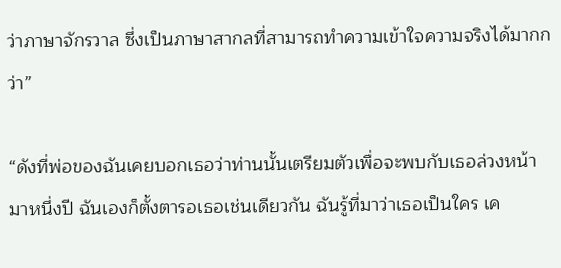ว่าภาษาจักรวาล ซึ่งเป็นภาษาสากลที่สามารถทำความเข้าใจความจริงได้มากกว่า”

“ดังที่พ่อของฉันเคยบอกเธอว่าท่านนั้นเตรียมตัวเพื่อจะพบกับเธอล่วงหน้ามาหนึ่งปี ฉันเองก็ตั้งตารอเธอเช่นเดียวกัน ฉันรู้ที่มาว่าเธอเป็นใคร เค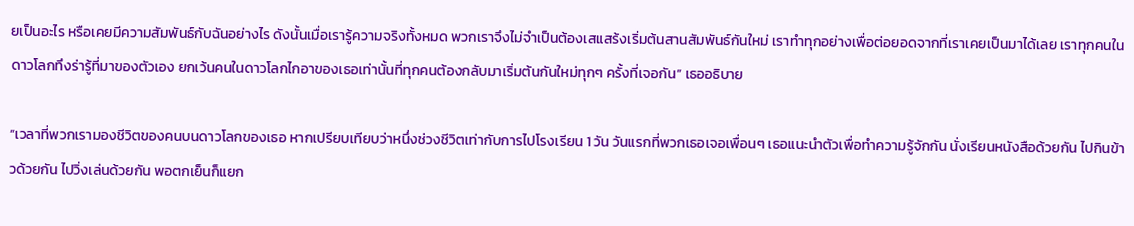ยเป็นอะไร หรือเคยมีความสัมพันธ์กับฉันอย่างไร ดังนั้นเมื่อเรารู้ความจริงทั้งหมด พวกเราจึงไม่จำเป็นต้องเสแสร้งเริ่มต้นสานสัมพันธ์กันใหม่ เราทำทุกอย่างเพื่อต่อยอดจากที่เราเคยเป็นมาได้เลย เราทุกคนในดาวโลกทึงร่ารู้ที่มาของตัวเอง ยกเว้นคนในดาวโลกไกอาของเธอเท่านั้นที่ทุกคนต้องกลับมาเริ่มต้นกันใหม่ทุกๆ ครั้งที่เจอกัน” เธออธิบาย

“เวลาที่พวกเรามองชีวิตของคนบนดาวโลกของเธอ หากเปรียบเทียบว่าหนึ่งช่วงชีวิตเท่ากับการไปโรงเรียน 1 วัน วันแรกที่พวกเธอเจอเพื่อนๆ เธอแนะนำตัวเพื่อทำความรู้จักกัน นั่งเรียนหนังสือด้วยกัน ไปกินข้าวด้วยกัน ไปวิ่งเล่นด้วยกัน พอตกเย็นก็แยก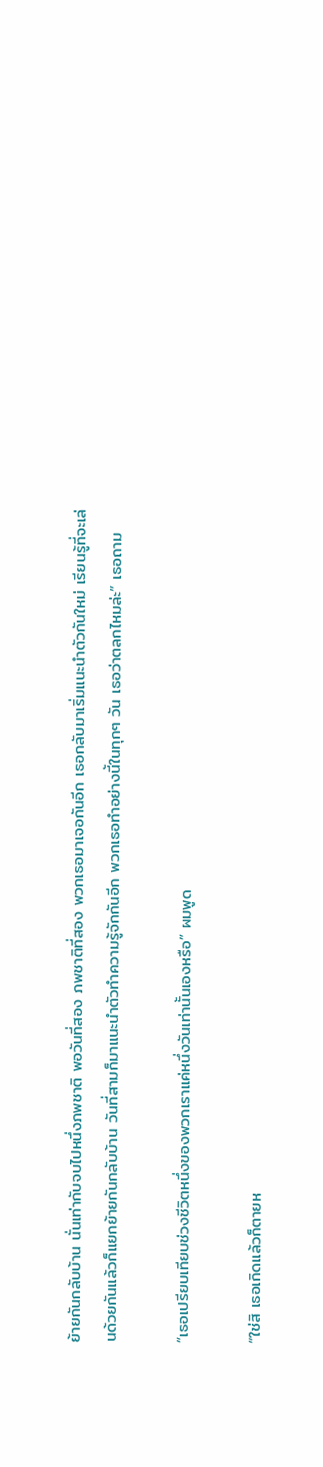ย้ายกันกลับบ้าน นั่นเท่ากับจบไปหนึ่งภพชาติ พอวันที่สอง ภพชาติที่สอง พวกเธอมาเจอกันอีก เธอกลับมาเริ่มแนะนำตัวกันใหม่ เรียนรู้ที่จะเล่นด้วยกันแล้วก็แยกย้ายกันกลับบ้าน วันที่สามก็มาแนะนำตัวทำความรู้จักกันอีก พวกเธอทำอย่างนี้ในทุกๆ วัน เธอว่าตลกไหมล่ะ” เธอถาม

“เธอเปรียบเทียบช่วงชีวิตหนึ่งของพวกเราแค่หนึ่งวันเท่านั้นเองหรือ” ผมพูด

“ใช่สิ เธอเกิดแล้วก็ตายห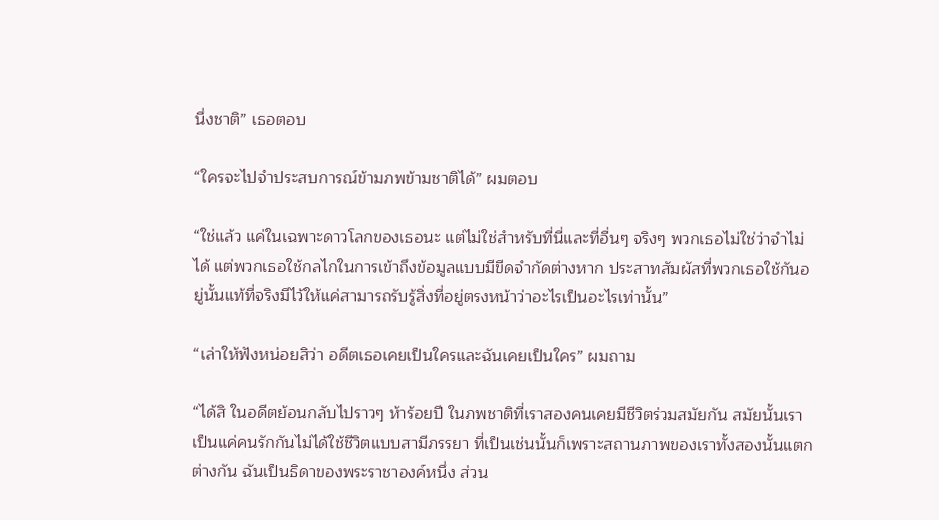นึ่งชาติ” เธอตอบ

“ใครจะไปจำประสบการณ์ข้ามภพข้ามชาติได้” ผมตอบ

“ใช่แล้ว แค่ในเฉพาะดาวโลกของเธอนะ แต่ไม่ใช่สำหรับที่นี่และที่อื่นๆ จริงๆ พวกเธอไม่ใช่ว่าจำไม่ได้ แต่พวกเธอใช้กลไกในการเข้าถึงข้อมูลแบบมีขีดจำกัดต่างหาก ประสาทสัมผัสที่พวกเธอใช้กันอยู่นั้นแท้ที่จริงมีไว้ให้แค่สามารถรับรู้สิ่งที่อยู่ตรงหน้าว่าอะไรเป็นอะไรเท่านั้น”

“เล่าให้ฟังหน่อยสิว่า อดีตเธอเคยเป็นใครและฉันเคยเป็นใคร” ผมถาม

“ได้สิ ในอดีตย้อนกลับไปราวๆ ห้าร้อยปี ในภพชาติที่เราสองคนเคยมีชีวิตร่วมสมัยกัน สมัยนั้นเราเป็นแค่คนรักกันไม่ได้ใช้ชีวิตแบบสามีภรรยา ที่เป็นเช่นนั้นก็เพราะสถานภาพของเราทั้งสองนั้นแตกต่างกัน ฉันเป็นธิดาของพระราชาองค์หนึ่ง ส่วน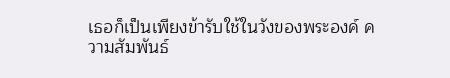เธอก็เป็นเพียงข้ารับใช้ในวังของพระองค์ ความสัมพันธ์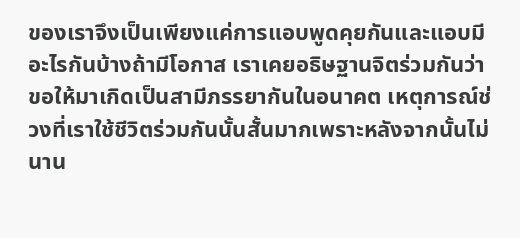ของเราจึงเป็นเพียงแค่การแอบพูดคุยกันและแอบมีอะไรกันบ้างถ้ามีโอกาส เราเคยอธิษฐานจิตร่วมกันว่า ขอให้มาเกิดเป็นสามีภรรยากันในอนาคต เหตุการณ์ช่วงที่เราใช้ชีวิตร่วมกันนั้นสั้นมากเพราะหลังจากนั้นไม่นาน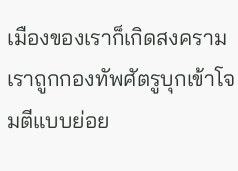เมืองของเราก็เกิดสงคราม เราถูกกองทัพศัตรูบุกเข้าโจมตีแบบย่อย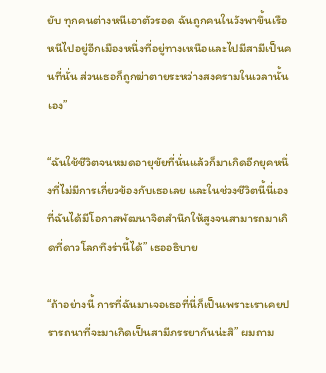ยับ ทุกคนต่างหนีเอาตัวรอด ฉันถูกคนในวังพาขึ้นเรือหนีไปอยู่อีกเมืองหนึ่งที่อยู่ทางเหนือและไปมีสามีเป็นคนที่นั่น ส่วนเธอก็ถูกฆ่าตายระหว่างสงครามในเวลานั้นเอง”

“ฉันใช้ชีวิตจนหมดอายุขัยที่นั่นแล้วก็มาเกิดอีกยุคหนึ่งที่ไม่มีการเกี่ยวข้องกับเธอเลย และในช่วงชีวิตนี้นี่เองที่ฉันได้มีโอกาสพัฒนาจิตสำนึกให้สูงจนสามารถมาเกิดที่ดาวโลกทึงร่านี้ได้” เธออธิบาย

“ถ้าอย่างนี้ การที่ฉันมาเจอเธอที่นี่ก็เป็นเพราะเราเคยปรารถนาที่จะมาเกิดเป็นสามีภรรยากันน่ะสิ” ผมถาม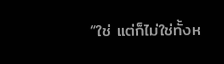“ใช่ แต่ก็ไม่ใช่ทั้งห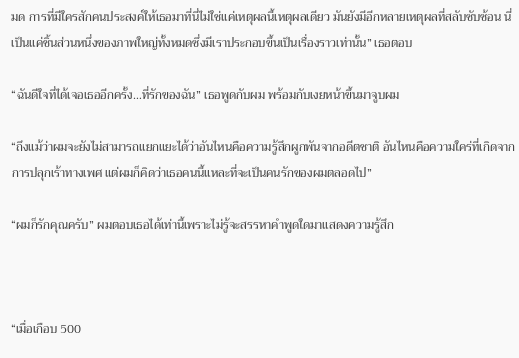มด การที่มีใครสักคนประสงค์ให้เธอมาที่นี่ไม่ใช่แค่เหตุผลนี้เหตุผลเดียว มันยังมีอีกหลายเหตุผลที่สลับซับซ้อน นี่เป็นแค่ชิ้นส่วนหนึ่งของภาพใหญ่ทั้งหมดซึ่งมีเราประกอบขึ้นเป็นเรื่องราวเท่านั้น” เธอตอบ

“ฉันดีใจที่ได้เจอเธออีกครั้ง…ที่รักของฉัน” เธอพูดกับผม พร้อมกับเงยหน้าขึ้นมาจูบผม

“ถึงแม้ว่าผมจะยังไม่สามารถแยกแยะได้ว่าอันไหนคือความรู้สึกผูกพันจากอดีตชาติ อันไหนคือความใคร่ที่เกิดจากการปลุกเร้าทางเพศ แต่ผมก็คิดว่าเธอคนนี้แหละที่จะเป็นคนรักของผมตลอดไป”

“ผมก็รักคุณครับ” ผมตอบเธอได้เท่านี้เพราะไม่รู้จะสรรหาคำพูดใดมาแสดงความรู้สึก



“เมื่อเกือบ 500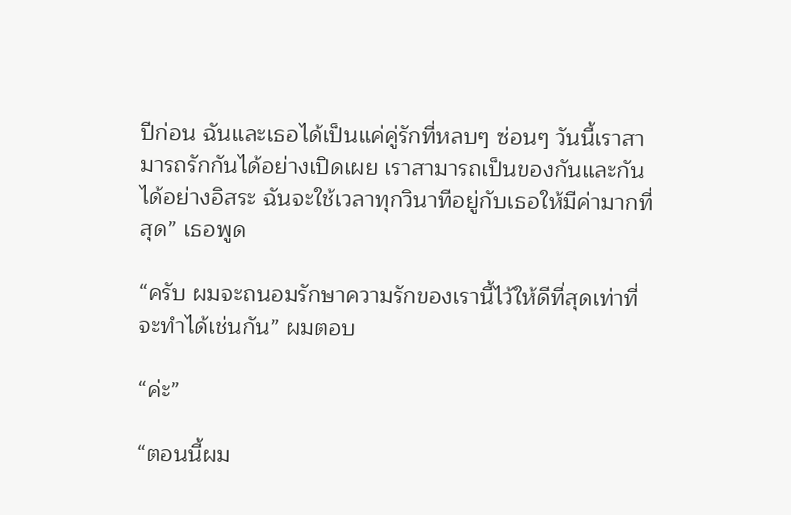ปีก่อน ฉันและเธอได้เป็นแค่คู่รักที่หลบๆ ซ่อนๆ วันนี้เราสามารถรักกันได้อย่างเปิดเผย เราสามารถเป็นของกันและกันได้อย่างอิสระ ฉันจะใช้เวลาทุกวินาทีอยู่กับเธอให้มีค่ามากที่สุด” เธอพูด

“ครับ ผมจะถนอมรักษาความรักของเรานี้ไว้ให้ดีที่สุดเท่าที่จะทำได้เช่นกัน” ผมตอบ

“ค่ะ”

“ตอนนี้ผม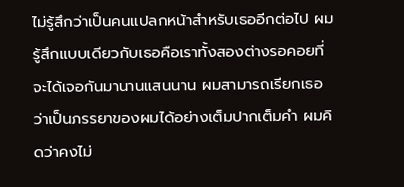ไม่รู้สึกว่าเป็นคนแปลกหน้าสำหรับเธออีกต่อไป ผมรู้สึกแบบเดียวกับเธอคือเราทั้งสองต่างรอคอยที่จะได้เจอกันมานานแสนนาน ผมสามารถเรียกเธอว่าเป็นภรรยาของผมได้อย่างเต็มปากเต็มคำ ผมคิดว่าคงไม่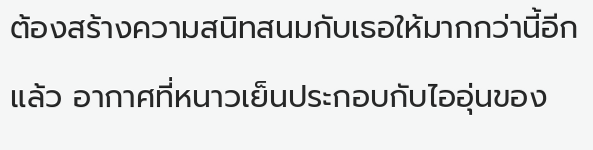ต้องสร้างความสนิทสนมกับเธอให้มากกว่านี้อีกแล้ว อากาศที่หนาวเย็นประกอบกับไออุ่นของ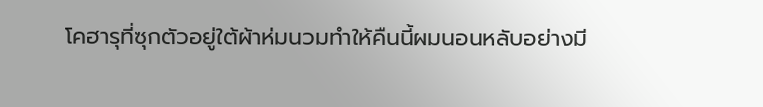โคฮารุที่ซุกตัวอยู่ใต้ผ้าห่มนวมทำให้คืนนี้ผมนอนหลับอย่างมี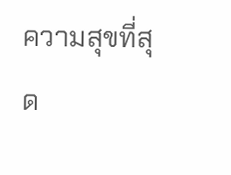ความสุขที่สุด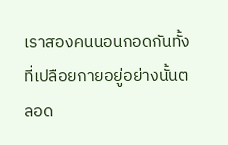เราสองคนนอนกอดกันทั้งที่เปลือยกายอยู่อย่างนั้นตลอด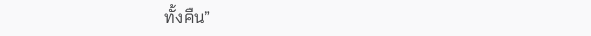ทั้งคืน”